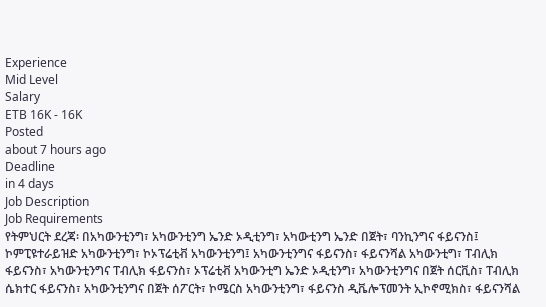Experience
Mid Level
Salary
ETB 16K - 16K
Posted
about 7 hours ago
Deadline
in 4 days
Job Description
Job Requirements
የትምህርት ደረጃ፡ በአካውንቲንግ፣ አካውንቲንግ ኤንድ ኦዲቲንግ፣ አካውቲንግ ኤንድ በጀት፣ ባንኪንግና ፋይናንስ፤ ኮምፒዩተራይዝድ አካውንቲንግ፣ ኮኦፕሬቲቭ አካውንቲንግ፤ አካውንቲንግና ፋይናንስ፣ ፋይናንሻል አካውንቲግ፣ ፐብሊክ ፋይናንስ፣ አካውንቲንግና ፐብሊክ ፋይናንስ፣ ኦፕሬቲቭ አካውንቲግ ኤንድ ኦዲቲንግ፣ አካውንቲንግና በጀት ሰርቪስ፣ ፐብሊክ ሴክተር ፋይናንስ፣ አካውንቲንግና በጀት ሰፖርት፣ ኮሜርስ አካውንቲንግ፣ ፋይናንስ ዲቬሎፕመንት ኢኮኖሚክስ፣ ፋይናንሻል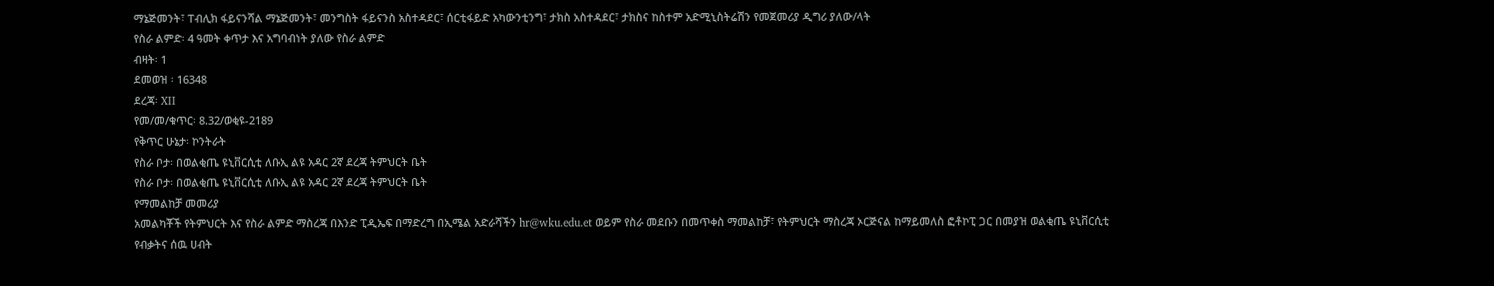ማኔጅመንት፣ ፐብሊክ ፋይናንሻል ማኔጅመንት፣ መንግስት ፋይናንስ አስተዳደር፣ ሰርቲፋይድ አካውንቲንግ፣ ታክስ አስተዳደር፣ ታክስና ከስተም አድሚኒስትሬሽን የመጀመሪያ ዲግሪ ያለው/ላት
የስራ ልምድ፡ 4 ዓመት ቀጥታ እና አግባብነት ያለው የስራ ልምድ
ብዛት፡ 1
ደመወዝ ፡ 16348
ደረጃ፡ XII
የመ/መ/ቁጥር፡ 8.32/ወቂዩ-2189
የቅጥር ሁኔታ፡ ኮንትራት
የስራ ቦታ፡ በወልቂጤ ዩኒቨርሲቲ ለቡኢ ልዩ አዳር 2ኛ ደረጃ ትምህርት ቤት
የስራ ቦታ፡ በወልቂጤ ዩኒቨርሲቲ ለቡኢ ልዩ አዳር 2ኛ ደረጃ ትምህርት ቤት
የማመልከቻ መመሪያ
አመልካቾች የትምህርት እና የስራ ልምድ ማስረጃ በእንድ ፒዲኤፍ በማድረግ በኢሜል አድራሻችን hr@wku.edu.et ወይም የስራ መደቡን በመጥቀስ ማመልከቻ፣ የትምህርት ማስረጃ ኦርጅናል ከማይመለስ ፎቶኮፒ ጋር በመያዝ ወልቂጤ ዩኒቨርሲቲ የብቃትና ሰዉ ሀብት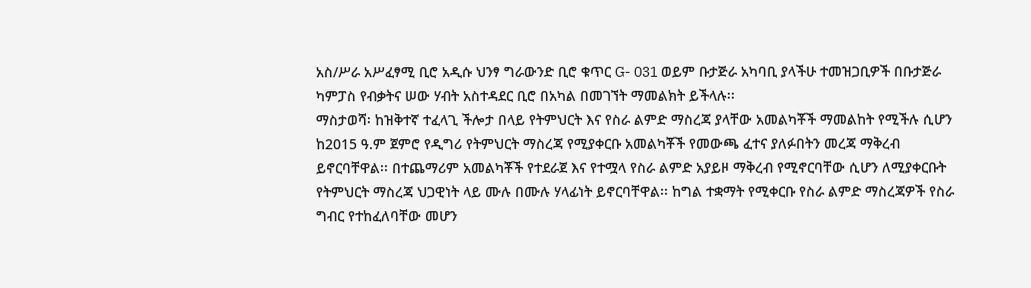አስ/ሥራ አሥፈፃሚ ቢሮ አዲሱ ህንፃ ግራውንድ ቢሮ ቁጥር G- 031 ወይም ቡታጅራ አካባቢ ያላችሁ ተመዝጋቢዎች በቡታጅራ ካምፓስ የብቃትና ሠው ሃብት አስተዳደር ቢሮ በአካል በመገኘት ማመልክት ይችላሉ፡፡
ማስታወሻ፡ ከዝቅተኛ ተፈላጊ ችሎታ በላይ የትምህርት እና የስራ ልምድ ማስረጃ ያላቸው አመልካቾች ማመልከት የሚችሉ ሲሆን ከ2015 ዓ.ም ጀምሮ የዲግሪ የትምህርት ማስረጃ የሚያቀርቡ አመልካቾች የመውጫ ፈተና ያለፉበትን መረጃ ማቅረብ ይኖርባቸዋል፡፡ በተጨማሪም አመልካቾች የተደራጀ እና የተሟላ የስራ ልምድ አያይዞ ማቅረብ የሚኖርባቸው ሲሆን ለሚያቀርቡት የትምህርት ማስረጃ ህጋዊነት ላይ ሙሉ በሙሉ ሃላፊነት ይኖርባቸዋል፡፡ ከግል ተቋማት የሚቀርቡ የስራ ልምድ ማስረጃዎች የስራ ግብር የተከፈለባቸው መሆን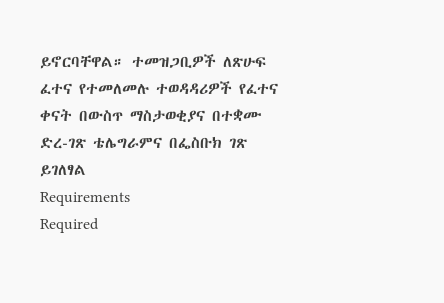ይኖርባቸዋል። ተመዝጋቢዎች ለጽሁፍ ፈተና የተመለመሉ ተወዳዳሪዎች የፈተና ቀናት በውስጥ ማስታወቂያና በተቋሙ ድረ-ገጽ ቴሌግራምና በፌስቡክ ገጽ ይገለፃል
Requirements
Required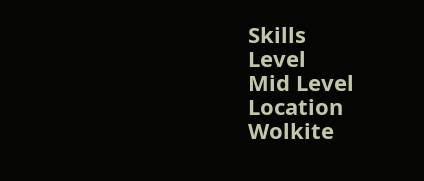Skills
Level
Mid Level
Location
Wolkite